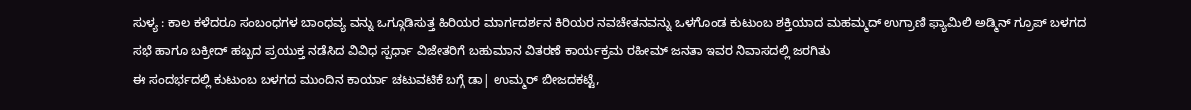ಸುಳ್ಯ : ಕಾಲ ಕಳೆದರೂ ಸಂಬಂಧಗಳ ಬಾಂಧವ್ಯ ವನ್ನು ಒಗ್ಗೂಡಿಸುತ್ತ ಹಿರಿಯರ ಮಾರ್ಗದರ್ಶನ ಕಿರಿಯರ ನವಚೇತನವನ್ನು ಒಳಗೊಂಡ ಕುಟುಂಬ ಶಕ್ತಿಯಾದ ಮಹಮ್ಮದ್ ಉಗ್ರಾಣಿ ಫ್ಯಾಮಿಲಿ ಅಡ್ಮಿನ್ ಗ್ರೂಪ್ ಬಳಗದ ಸಭೆ ಹಾಗೂ ಬಕ್ರೀದ್ ಹಬ್ಬದ ಪ್ರಯುಕ್ತ ನಡೆಸಿದ ವಿವಿಧ ಸ್ಪರ್ಧಾ ವಿಜೇತರಿಗೆ ಬಹುಮಾನ ವಿತರಣೆ ಕಾರ್ಯಕ್ರಮ ರಹೀಮ್ ಜನತಾ ಇವರ ನಿವಾಸದಲ್ಲಿ ಜರಗಿತು
ಈ ಸಂದರ್ಭದಲ್ಲಿ ಕುಟುಂಬ ಬಳಗದ ಮುಂದಿನ ಕಾರ್ಯಾ ಚಟುವಟಿಕೆ ಬಗ್ಗೆ ಡಾ| ಉಮ್ಮರ್ ಬೀಜದಕಟ್ಟೆ,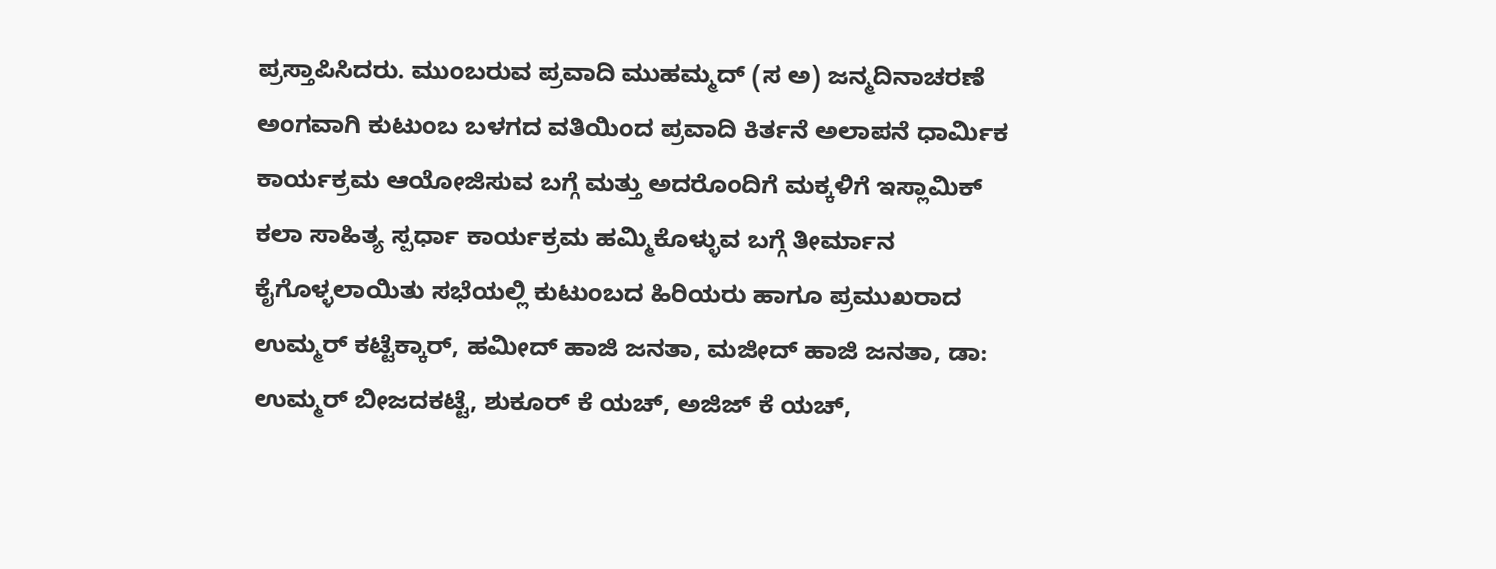ಪ್ರಸ್ತಾಪಿಸಿದರು. ಮುಂಬರುವ ಪ್ರವಾದಿ ಮುಹಮ್ಮದ್ (ಸ ಅ) ಜನ್ಮದಿನಾಚರಣೆ ಅಂಗವಾಗಿ ಕುಟುಂಬ ಬಳಗದ ವತಿಯಿಂದ ಪ್ರವಾದಿ ಕಿರ್ತನೆ ಅಲಾಪನೆ ಧಾರ್ಮಿಕ ಕಾರ್ಯಕ್ರಮ ಆಯೋಜಿಸುವ ಬಗ್ಗೆ ಮತ್ತು ಅದರೊಂದಿಗೆ ಮಕ್ಕಳಿಗೆ ಇಸ್ಲಾಮಿಕ್ ಕಲಾ ಸಾಹಿತ್ಯ ಸ್ಪರ್ಧಾ ಕಾರ್ಯಕ್ರಮ ಹಮ್ಮಿಕೊಳ್ಳುವ ಬಗ್ಗೆ ತೀರ್ಮಾನ ಕೈಗೊಳ್ಳಲಾಯಿತು ಸಭೆಯಲ್ಲಿ ಕುಟುಂಬದ ಹಿರಿಯರು ಹಾಗೂ ಪ್ರಮುಖರಾದ ಉಮ್ಮರ್ ಕಟ್ಟೆಕ್ಕಾರ್, ಹಮೀದ್ ಹಾಜಿ ಜನತಾ, ಮಜೀದ್ ಹಾಜಿ ಜನತಾ, ಡಾ: ಉಮ್ಮರ್ ಬೀಜದಕಟ್ಟೆ, ಶುಕೂರ್ ಕೆ ಯಚ್, ಅಜಿಜ್ ಕೆ ಯಚ್,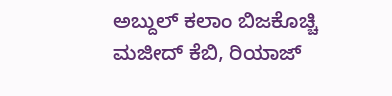ಅಬ್ದುಲ್ ಕಲಾಂ ಬಿಜಕೊಚ್ಚಿ ಮಜೀದ್ ಕೆಬಿ, ರಿಯಾಜ್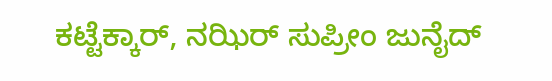ಕಟ್ಟೆಕ್ಕಾರ್, ನಝಿರ್ ಸುಪ್ರೀಂ ಜುನೈದ್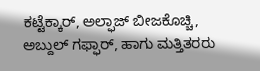ಕಟ್ಟೆಕ್ಕಾರ್, ಅಲ್ಫಾಜ್ ಬೀಜಕೊಚ್ಚಿ, ಅಬ್ದುಲ್ ಗಫ್ಫಾರ್, ಹಾಗು ಮತ್ತಿತರರು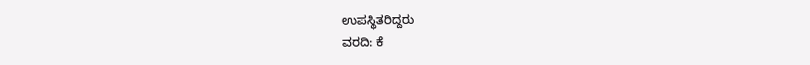ಉಪಸ್ಥಿತರಿದ್ದರು
ವರದಿ: ಕೆ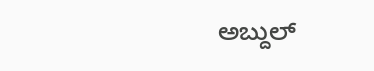ಅಬ್ದುಲ್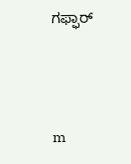ಗಫ್ಫಾರ್




m